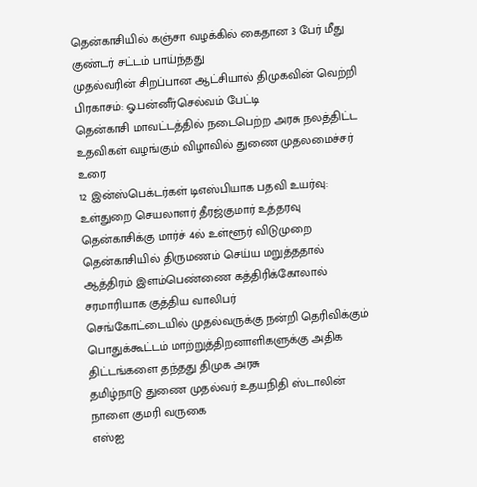தென்காசியில் கஞ்சா வழக்கில் கைதான 3 பேர் மீது குண்டர் சட்டம் பாய்ந்தது
முதல்வரின் சிறப்பான ஆட்சியால் திமுகவின் வெற்றி பிரகாசம்: ஓ.பன்னீர்செல்வம் பேட்டி
தென்காசி மாவட்டத்தில் நடைபெற்ற அரசு நலத்திட்ட உதவிகள் வழங்கும் விழாவில் துணை முதலமைச்சர் உரை
12 இன்ஸ்பெக்டர்கள் டிஎஸ்பியாக பதவி உயர்வு: உள்துறை செயலாளர் தீரஜ்குமார் உத்தரவு
தென்காசிக்கு மார்ச் 4ல் உள்ளூர் விடுமுறை
தென்காசியில் திருமணம் செய்ய மறுத்ததால் ஆத்திரம் இளம்பெண்ணை கத்திரிக்கோலால் சரமாரியாக குத்திய வாலிபர்
செங்கோட்டையில் முதல்வருக்கு நன்றி தெரிவிக்கும் பொதுக்கூட்டம் மாற்றுத்திறனாளிகளுக்கு அதிக திட்டங்களை தந்தது திமுக அரசு
தமிழ்நாடு துணை முதல்வர் உதயநிதி ஸ்டாலின் நாளை குமரி வருகை
எஸ்ஐ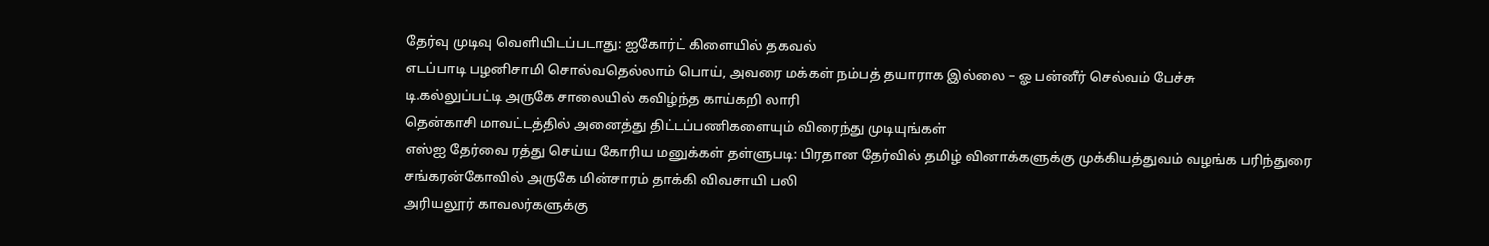தேர்வு முடிவு வெளியிடப்படாது: ஐகோர்ட் கிளையில் தகவல்
எடப்பாடி பழனிசாமி சொல்வதெல்லாம் பொய், அவரை மக்கள் நம்பத் தயாராக இல்லை – ஓ பன்னீர் செல்வம் பேச்சு
டி.கல்லுப்பட்டி அருகே சாலையில் கவிழ்ந்த காய்கறி லாரி
தென்காசி மாவட்டத்தில் அனைத்து திட்டப்பணிகளையும் விரைந்து முடியுங்கள்
எஸ்ஐ தேர்வை ரத்து செய்ய கோரிய மனுக்கள் தள்ளுபடி: பிரதான தேர்வில் தமிழ் வினாக்களுக்கு முக்கியத்துவம் வழங்க பரிந்துரை
சங்கரன்கோவில் அருகே மின்சாரம் தாக்கி விவசாயி பலி
அரியலூர் காவலர்களுக்கு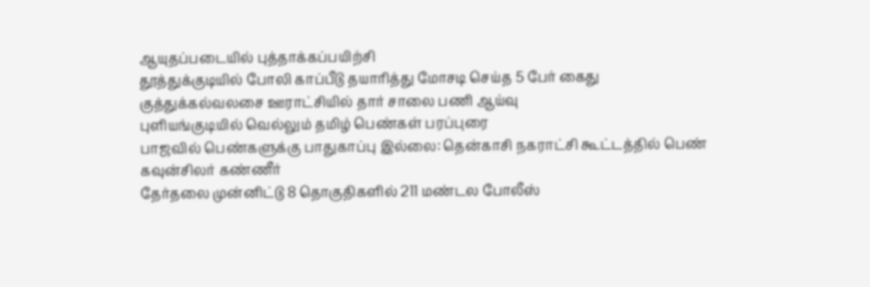ஆயுதப்படையில் புத்தாக்கப்பயிற்சி
தூத்துக்குடியில் போலி காப்பீடு தயாரித்து மோசடி செய்த 5 பேர் கைது
குத்துக்கல்வலசை ஊராட்சியில் தார் சாலை பணி ஆய்வு
புளியங்குடியில் வெல்லும் தமிழ் பெண்கள் பரப்புரை
பாஜவில் பெண்களுக்கு பாதுகாப்பு இல்லை: தென்காசி நகராட்சி கூட்டத்தில் பெண் கவுன்சிலர் கண்ணீர்
தேர்தலை முன்னிட்டு 8 தொகுதிகளில் 211 மண்டல போலீஸ்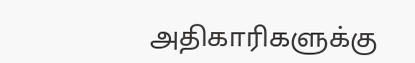அதிகாரிகளுக்கு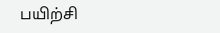பயிற்சி